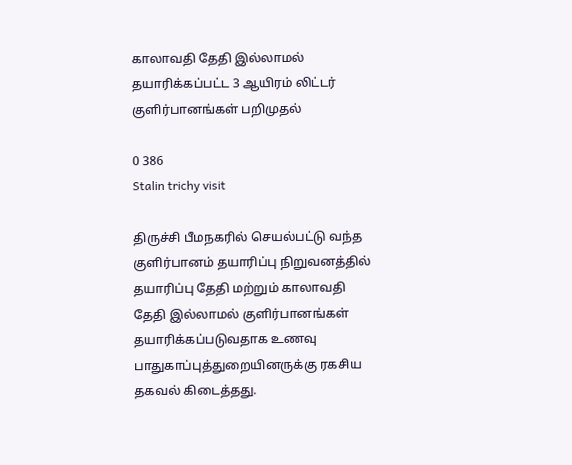காலாவதி தேதி இல்லாமல் தயாரிக்கப்பட்ட 3 ஆயிரம் லிட்டர் குளிர்பானங்கள் பறிமுதல்

0 386
Stalin trichy visit

திருச்சி பீமநகரில் செயல்பட்டு வந்த குளிர்பானம் தயாரிப்பு நிறுவனத்தில் தயாரிப்பு தேதி மற்றும் காலாவதி தேதி இல்லாமல் குளிர்பானங்கள் தயாரிக்கப்படுவதாக உணவு பாதுகாப்புத்துறையினருக்கு ரகசிய தகவல் கிடைத்தது.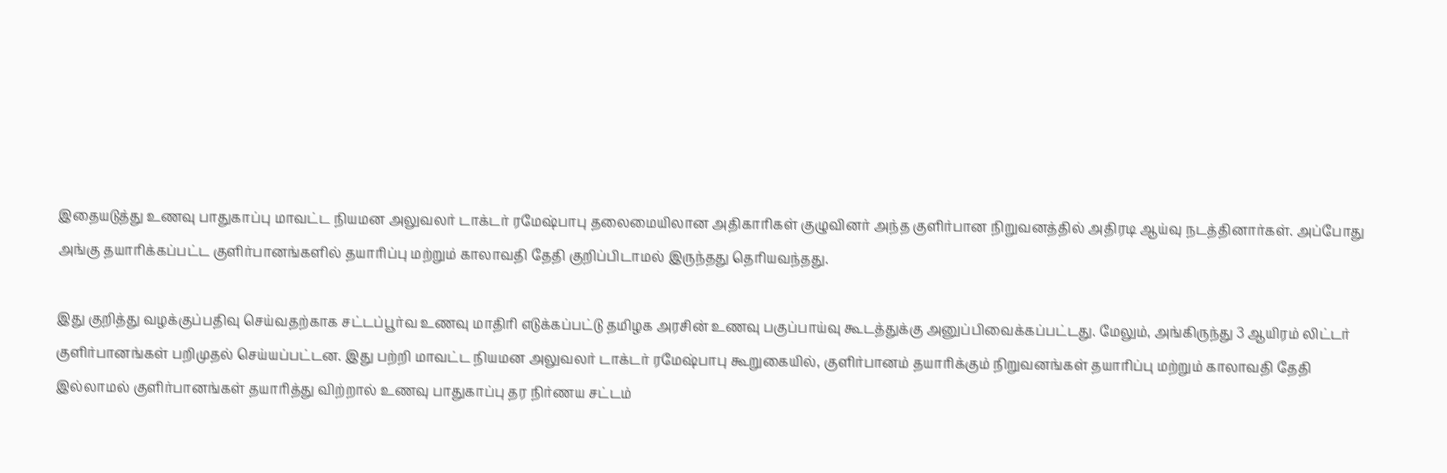இதையடுத்து உணவு பாதுகாப்பு மாவட்ட நியமன அலுவலர் டாக்டர் ரமேஷ்பாபு தலைமையிலான அதிகாரிகள் குழுவினர் அந்த குளிர்பான நிறுவனத்தில் அதிரடி ஆய்வு நடத்தினார்கள். அப்போது அங்கு தயாரிக்கப்பட்ட குளிர்பானங்களில் தயாரிப்பு மற்றும் காலாவதி தேதி குறிப்பிடாமல் இருந்தது தெரியவந்தது.

இது குறித்து வழக்குப்பதிவு செய்வதற்காக சட்டப்பூர்வ உணவு மாதிரி எடுக்கப்பட்டு தமிழக அரசின் உணவு பகுப்பாய்வு கூடத்துக்கு அனுப்பிவைக்கப்பட்டது. மேலும், அங்கிருந்து 3 ஆயிரம் லிட்டர் குளிர்பானங்கள் பறிமுதல் செய்யப்பட்டன. இது பற்றி மாவட்ட நியமன அலுவலர் டாக்டர் ரமேஷ்பாபு கூறுகையில், குளிர்பானம் தயாரிக்கும் நிறுவனங்கள் தயாரிப்பு மற்றும் காலாவதி தேதி இல்லாமல் குளிர்பானங்கள் தயாரித்து விற்றால் உணவு பாதுகாப்பு தர நிர்ணய சட்டம்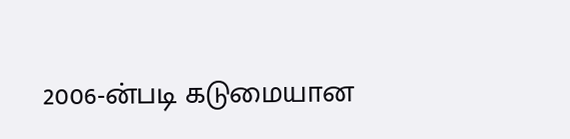2006-ன்படி கடுமையான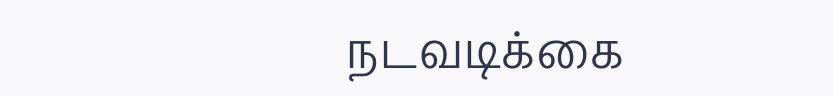நடவடிக்கை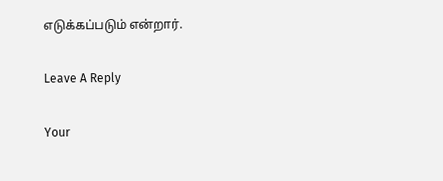எடுக்கப்படும் என்றார்.

Leave A Reply

Your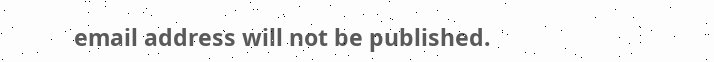email address will not be published.